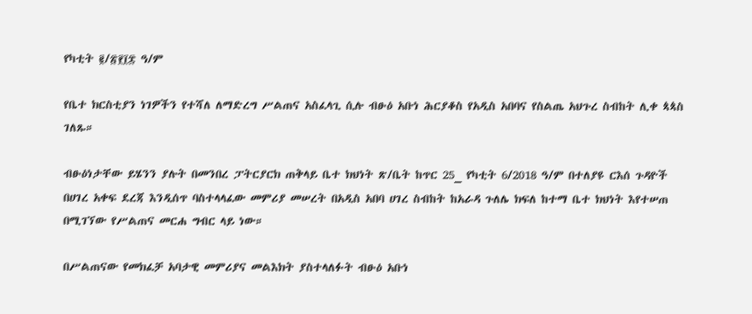የካቲት ፪/፳፻፲፰ ዓ/ም

የቤተ ክርስቲያን ነገዎችን የተሻለ ለማድረግ ሥልጠና አስፈላጊ ሲሉ ብፁዕ አቡነ ሕርያቆስ የአዲስ አበባና የስልጤ አህጉረ ስብከት ሊቀ ጳጳስ ገለጹ።

ብፁዕነታቸው ይሄንን ያሉት በመንበረ ፓትርያርክ ጠቅላይ ቤተ ክህነት ጽ/ቤት ከጥር 25_ የካቲት 6/2018 ዓ/ም በተለያዩ ርእሰ ጉዳዮች በሀገረ አቀፍ ደረጃ እንዲሰጥ ባስተላላፈው መምሪያ መሠረት በአዲስ አበባ ሀገረ ስብከት ከአራዳ ጉለሌ ክፍለ ከተማ ቤተ ክህነት እየተሠጠ በሚገኘው የሥልጠና መርሐ ግብር ላይ ነው።

በሥልጠናው የመክፈቻ አባታዊ መምሪያና መልእክት ያስተላለፉት ብፁዕ አቡነ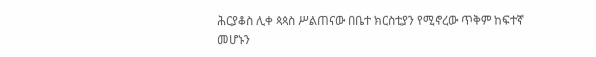ሕርያቆስ ሊቀ ጳጳስ ሥልጠናው በቤተ ክርስቲያን የሚኖረው ጥቅም ከፍተኛ መሆኑን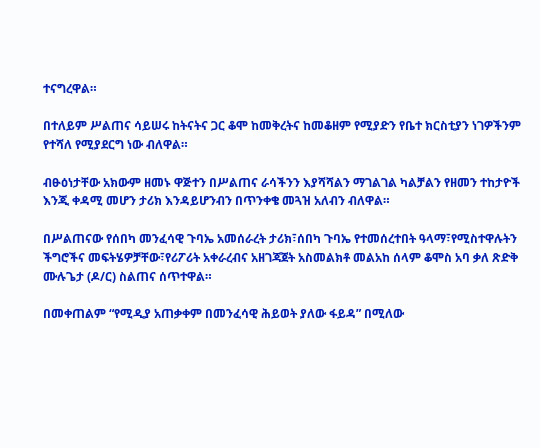ተናግረዋል።

በተለይም ሥልጠና ሳይሠሩ ከትናትና ጋር ቆሞ ከመቅረትና ከመቆዘም የሚያድን የቤተ ክርስቲያን ነገዎችንም የተሻለ የሚያደርግ ነው ብለዋል።

ብፁዕነታቸው አክውም ዘመኑ ዋጅተን በሥልጠና ራሳችንን እያሻሻልን ማገልገል ካልቻልን የዘመን ተከታዮች እንጂ ቀዳሚ መሆን ታሪክ እንዳይሆንብን በጥንቀቄ መጓዝ አለብን ብለዋል።

በሥልጠናው የሰበካ መንፈሳዊ ጉባኤ አመሰራረት ታሪክ፣ሰበካ ጉባኤ የተመሰረተበት ዓላማ፣የሚስተዋሉትን ችግሮችና መፍትሄዎቻቸው፣የሪፖሪት አቀራረብና አዘገጃጀት አስመልክቶ መልአከ ሰላም ቆሞስ አባ ቃለ ጽድቅ ሙሉጌታ (ዶ/ር) ስልጠና ሰጥተዋል።

በመቀጠልም “የሚዲያ አጠቃቀም በመንፈሳዊ ሕይወት ያለው ፋይዳ” በሚለው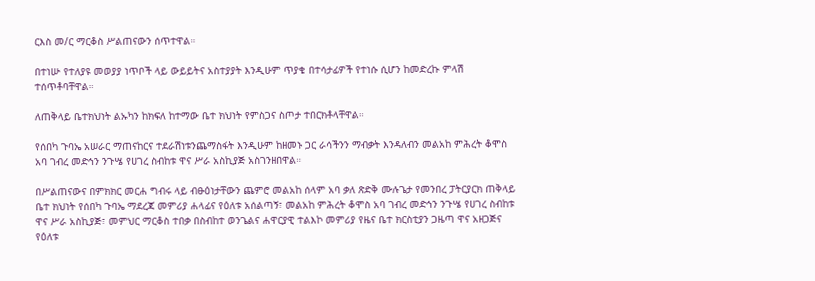ርእስ መ/ር ማርቆስ ሥልጠናውን ሰጥተዋል።

በተነሡ የተለያዩ መወያያ ነጥቦች ላይ ውይይትና አስተያያት እንዲሁም ጥያቄ በተሳታፊዎች የተነሱ ሲሆን ከመድረኩ ምላሽ ተሰጥቶባቸዋል።

ለጠቅላይ ቤተክህነት ልኡካን ከክፍለ ከተማው ቤተ ክህነት የምስጋና ስጦታ ተበርክቶላቸዋል።

የሰበካ ጉባኤ አሠራር ማጠናከርና ተደራሽነቱንጨማስፋት እንዲሁም ከዘመኑ ጋር ራሳችንን ማብቃት እንዳለብን መልአከ ምሕረት ቆሞስ አባ ገብረ መድኅን ንጉሤ የሀገረ ስብከቱ ዋና ሥራ አስኪያጅ አስገንዘበዋል።

በሥልጠናውና በምክክር መርሐ ግብሩ ላይ ብፁዕነታቸውን ጨምሮ መልአከ ሰላም አባ ቃለ ጽድቅ ሙሉጌታ የመንበረ ፓትርያርክ ጠቅላይ ቤተ ክህነት የሰበካ ጉባኤ ማደረጃ መምሪያ ሐላፊና የዕለቱ አሰልጣኝ፣ መልአከ ምሕረት ቆሞስ አባ ገብረ መድኅን ንጉሤ የሀገረ ስብከቱ ዋና ሥራ አስኪያጅ፣ መምህር ማርቆስ ተበቃ በስብከተ ወንጌልና ሐዋርያዊ ተልእኮ መምሪያ የዜና ቤተ ክርስቲያን ጋዜጣ ዋና አዘጋጅና የዕለቱ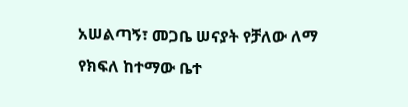አሠልጣኝ፣ መጋቤ ሠናያት የቻለው ለማ የክፍለ ከተማው ቤተ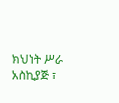ክህነት ሥራ አስኪያጅ ፣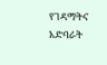የገዳማትና አድባራት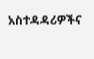አስተዳዳሪዎችና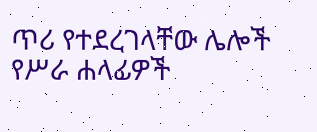ጥሪ የተደረገላቸው ሌሎች የሥራ ሐላፊዎች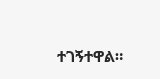ተገኝተዋል።